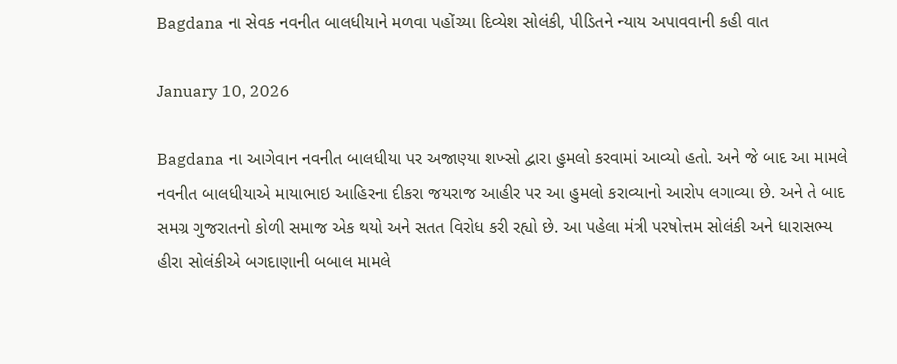Bagdana ના સેવક નવનીત બાલધીયાને મળવા પહોંચ્યા દિવ્યેશ સોલંકી, પીડિતને ન્યાય અપાવવાની કહી વાત

January 10, 2026

Bagdana ના આગેવાન નવનીત બાલધીયા પર અજાણ્યા શખ્સો દ્વારા હુમલો કરવામાં આવ્યો હતો. અને જે બાદ આ મામલે નવનીત બાલધીયાએ માયાભાઇ આહિરના દીકરા જયરાજ આહીર પર આ હુમલો કરાવ્યાનો આરોપ લગાવ્યા છે. અને તે બાદ સમગ્ર ગુજરાતનો કોળી સમાજ એક થયો અને સતત વિરોધ કરી રહ્યો છે. આ પહેલા મંત્રી પરષોત્તમ સોલંકી અને ધારાસભ્ય હીરા સોલંકીએ બગદાણાની બબાલ મામલે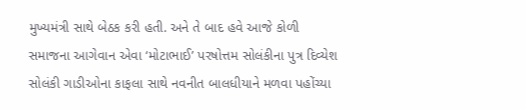મુખ્યમંત્રી સાથે બેઠક કરી હતી. અને તે બાદ હવે આજે કોળી સમાજના આગેવાન એવા ‘મોટાભાઈ’ પરષોત્તમ સોલંકીના પુત્ર દિવ્યેશ સોલંકી ગાડીઓના કાફલા સાથે નવનીત બાલધીયાને મળવા પહોંચ્યા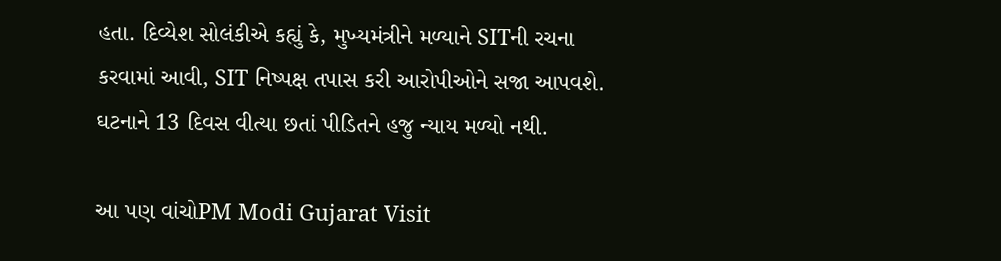હતા. દિવ્યેશ સોલંકીએ કહ્યું કે, મુખ્યમંત્રીને મળ્યાને SITની રચના કરવામાં આવી, SIT નિષ્પક્ષ તપાસ કરી આરોપીઓને સજા આપવશે. ઘટનાને 13 દિવસ વીત્યા છતાં પીડિતને હજુ ન્યાય મળ્યો નથી.

આ પણ વાંચોPM Modi Gujarat Visit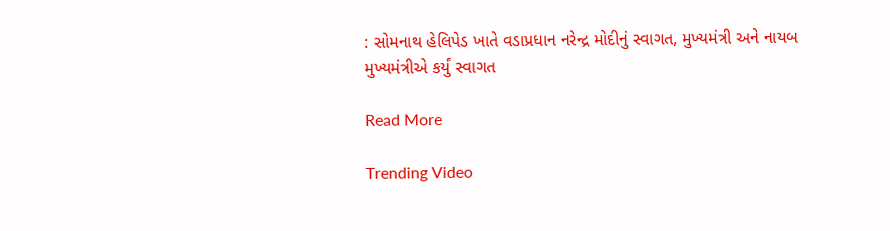: સોમનાથ હેલિપેડ ખાતે વડાપ્રધાન નરેન્દ્ર મોદીનું સ્વાગત, મુખ્યમંત્રી અને નાયબ મુખ્યમંત્રીએ કર્યું સ્વાગત

Read More

Trending Video